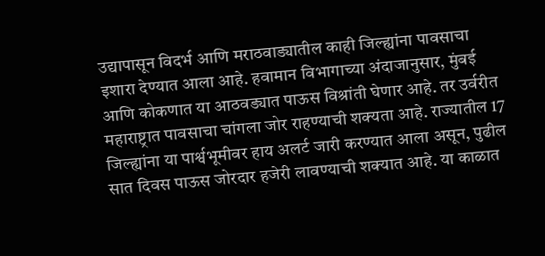उद्यापासून विदर्भ आणि मराठवाड्यातील काही जिल्ह्यांना पावसाचा इशारा देण्यात आला आहे. हवामान विभागाच्या अंदाजानुसार, मुंबई आणि कोकणात या आठवड्यात पाऊस विश्रांती घेणार आहे. तर उर्वरीत महाराष्ट्रात पावसाचा चांगला जोर राहण्याची शक्यता आहे. राज्यातील 17 जिल्ह्यांना या पार्श्वभूमीवर हाय अलर्ट जारी करण्यात आला असून, पुढील सात दिवस पाऊस जोरदार हजेरी लावण्याची शक्यात आहे. या काळात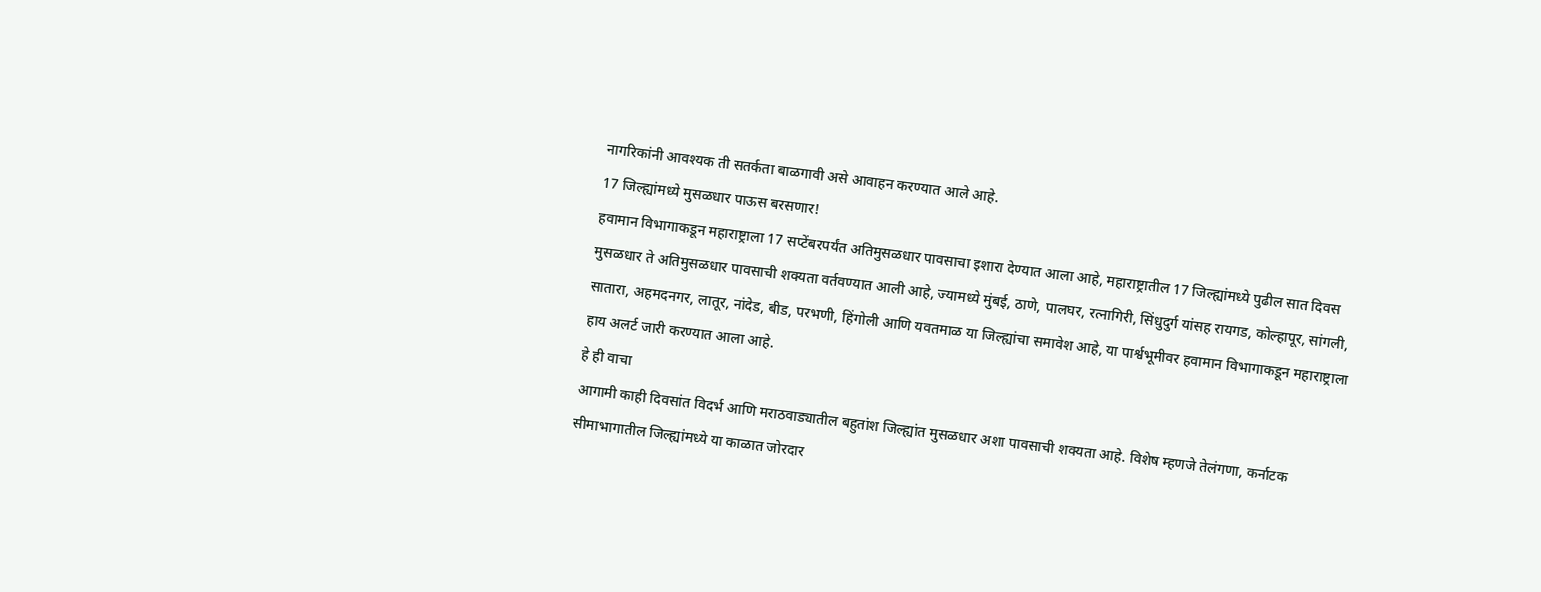नागरिकांनी आवश्यक ती सतर्कता बाळगावी असे आवाहन करण्यात आले आहे.
17 जिल्ह्यांमध्ये मुसळधार पाऊस बरसणार!
हवामान विभागाकडून महाराष्ट्राला 17 सप्टेंबरपर्यंत अतिमुसळधार पावसाचा इशारा देण्यात आला आहे, महाराष्ट्रातील 17 जिल्ह्यांमध्ये पुढील सात दिवस मुसळधार ते अतिमुसळधार पावसाची शक्यता वर्तवण्यात आली आहे, ज्यामध्ये मुंबई, ठाणे, पालघर, रत्नागिरी, सिंधुदुर्ग यांसह रायगड, कोल्हापूर, सांगली, सातारा, अहमदनगर, लातूर, नांदेड, बीड, परभणी, हिंगोली आणि यवतमाळ या जिल्ह्यांचा समावेश आहे, या पार्श्वभूमीवर हवामान विभागाकडून महाराष्ट्राला हाय अलर्ट जारी करण्यात आला आहे.
हे ही वाचा
आगामी काही दिवसांत विदर्भ आणि मराठवाड्यातील बहुतांश जिल्ह्यांत मुसळधार अशा पावसाची शक्यता आहे. विशेष म्हणजे तेलंगणा, कर्नाटक सीमाभागातील जिल्ह्यांमध्ये या काळात जोरदार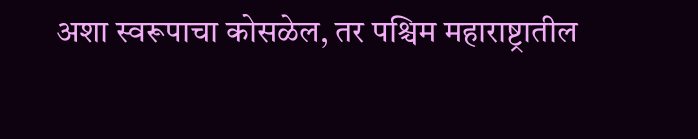अशा स्वरूपाचा कोसळेल, तर पश्चिम महाराष्ट्रातील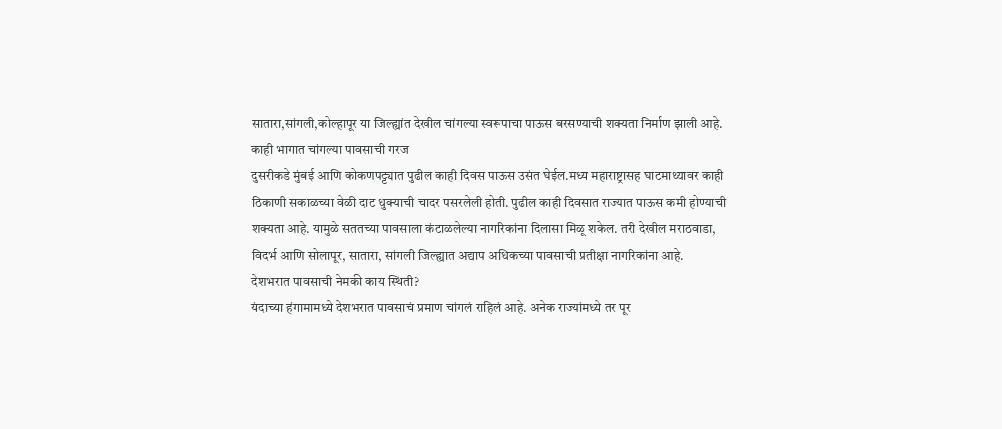सातारा,सांगली,कोल्हापूर या जिल्ह्यांत देखील चांगल्या स्वरूपाचा पाऊस बरसण्याची शक्यता निर्माण झाली आहे.
काही भागात चांगल्या पावसाची गरज
दुसरीकडे मुंबई आणि कोकणपट्ट्यात पुढील काही दिवस पाऊस उसंत घेईल.मध्य महाराष्ट्रासह घाटमाथ्यावर काही ठिकाणी सकाळच्या वेळी दाट धुक्याची चादर पसरलेली होती. पुढील काही दिवसात राज्यात पाऊस कमी होण्याची शक्यता आहे. यामुळे सततच्या पावसाला कंटाळलेल्या नागरिकांना दिलासा मिळू शकेल. तरी देखील मराठवाडा, विदर्भ आणि सोलापूर, सातारा, सांगली जिल्ह्यात अद्याप अधिकच्या पावसाची प्रतीक्षा नागरिकांना आहे.
देशभरात पावसाची नेमकी काय स्थिती?
यंदाच्या हंगामामध्ये देशभरात पावसाचं प्रमाण चांगलं राहिलं आहे. अनेक राज्यांमध्ये तर पूर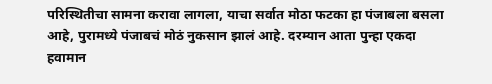परिस्थितीचा सामना करावा लागला, याचा सर्वात मोठा फटका हा पंजाबला बसला आहे, पुरामध्ये पंजाबचं मोठं नुकसान झालं आहे. दरम्यान आता पुन्हा एकदा हवामान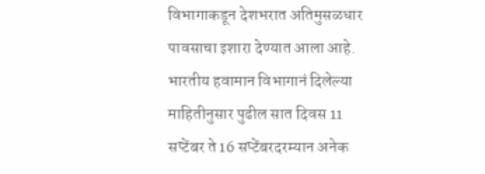विभागाकडून देशभरात अतिमुसळधार पावसाचा इशारा देण्यात आला आहे. भारतीय हवामान विभागानं दिलेल्या माहितीनुसार पुढील सात दिवस 11 सप्टेंबर ते 16 सप्टेंबरदरम्यान अनेक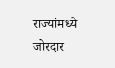राज्यांमध्ये जोरदार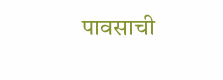पावसाची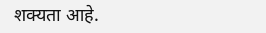शक्यता आहे.